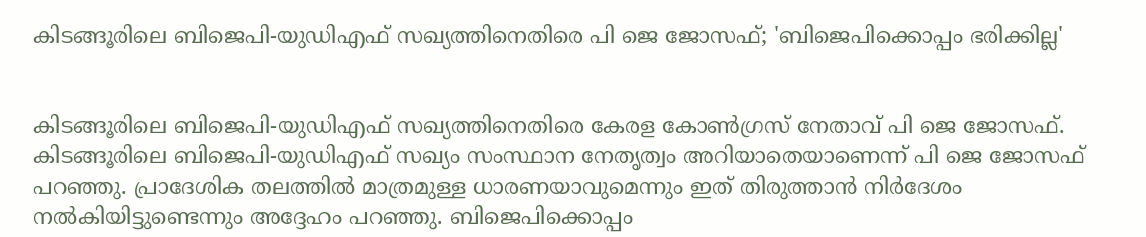കിടങ്ങൂരിലെ ബിജെപി-യുഡിഎഫ് സഖ്യത്തിനെതിരെ പി ജെ ജോസഫ്; 'ബിജെപിക്കൊപ്പം ഭരിക്കില്ല'


കിടങ്ങൂരിലെ ബിജെപി-യുഡിഎഫ് സഖ്യത്തിനെതിരെ കേരള കോൺഗ്രസ് നേതാവ് പി ജെ ജോസഫ്. കിടങ്ങൂരിലെ ബിജെപി-യുഡിഎഫ് സഖ്യം സംസ്ഥാന നേതൃത്വം അറിയാതെയാണെന്ന് പി ജെ ജോസഫ് പറഞ്ഞു. പ്രാദേശിക തലത്തിൽ മാത്രമുള്ള ധാരണയാവുമെന്നും ഇത് തിരുത്താൻ നിർദേശം നൽകിയിട്ടുണ്ടെന്നും അദ്ദേഹം പറഞ്ഞു. ബിജെപിക്കൊപ്പം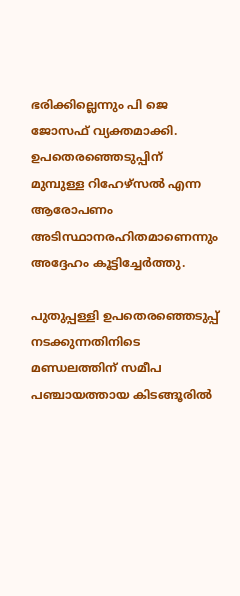ഭരിക്കില്ലെന്നും പി ജെ ജോസഫ് വ്യക്തമാക്കി. ഉപതെരഞ്ഞെടുപ്പിന് മുമ്പുള്ള റിഹേഴ്സൽ എന്ന ആരോപണം അടിസ്ഥാനരഹിതമാണെന്നും അദ്ദേഹം കൂട്ടിച്ചേര്‍ത്തു.

പുതുപ്പള്ളി ഉപതെരഞ്ഞെടുപ്പ് നടക്കുന്നതിനിടെ മണ്ഡലത്തിന് സമീപ പഞ്ചായത്തായ കിടങ്ങൂരിൽ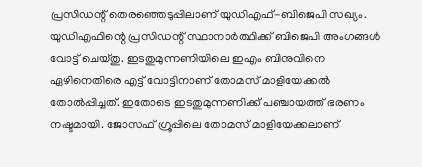പ്രസിഡന്റ് തെരഞ്ഞെടുപ്പിലാണ് യുഡിഎഫ്-ബിജെപി സഖ്യം. യുഡിഎഫിന്റെ പ്രസിഡന്റ് സ്ഥാനാർത്ഥിക്ക് ബിജെപി അംഗങ്ങൾ വോട്ട് ചെയ്തു. ഇടതുമുന്നണിയിലെ ഇഎം ബിനുവിനെ ഏഴിനെതിരെ എട്ട് വോട്ടിനാണ് തോമസ് മാളിയേക്കൽ തോൽപ്പിച്ചത്. ഇതോടെ ഇടതുമുന്നണിക്ക് പഞ്ചായത്ത് ഭരണം നഷ്ടമായി. ജോസഫ് ഗ്രൂപ്പിലെ തോമസ് മാളിയേക്കലാണ്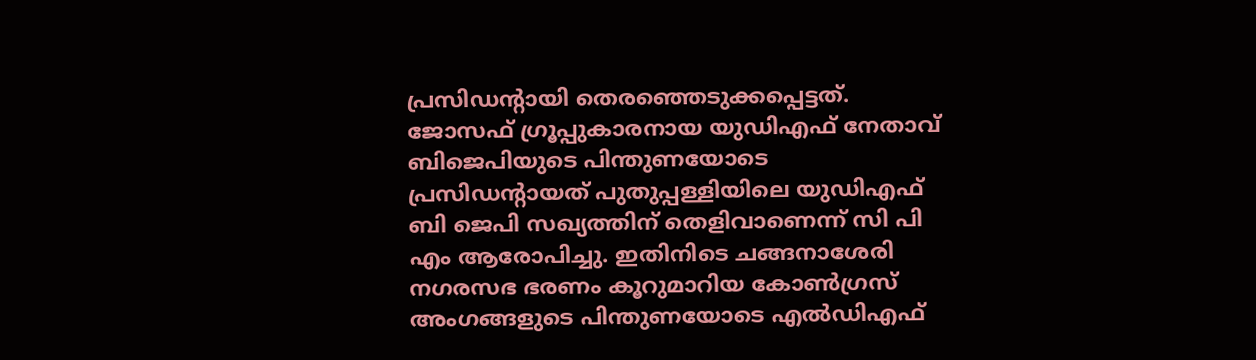പ്രസിഡന്റായി തെരഞ്ഞെടുക്കപ്പെട്ടത്. ജോസഫ് ഗ്രൂപ്പുകാരനായ യുഡിഎഫ് നേതാവ് ബിജെപിയുടെ പിന്തുണയോടെ പ്രസിഡന്റായത് പുതുപ്പള്ളിയിലെ യുഡിഎഫ് ബി ജെപി സഖ്യത്തിന് തെളിവാണെന്ന് സി പി എം ആരോപിച്ചു. ഇതിനിടെ ചങ്ങനാശേരി നഗരസഭ ഭരണം കൂറുമാറിയ കോൺഗ്രസ് അംഗങ്ങളുടെ പിന്തുണയോടെ എൽഡിഎഫ്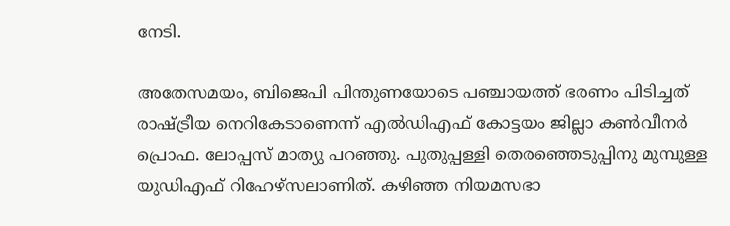നേടി.

അതേസമയം, ബിജെപി പിന്തുണയോടെ പഞ്ചായത്ത് ഭരണം പിടിച്ചത് രാഷ്ട്രീയ നെറികേടാണെന്ന് എൽഡിഎഫ് കോട്ടയം ജില്ലാ കൺവീനർ പ്രൊഫ. ലോപ്പസ് മാത്യു പറഞ്ഞു. പുതുപ്പള്ളി തെരഞ്ഞെടുപ്പിനു മുമ്പുള്ള യുഡിഎഫ് റിഹേഴ്സലാണിത്. കഴിഞ്ഞ നിയമസഭാ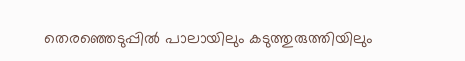തെരഞ്ഞെടുപ്പിൽ പാലായിലും കടുത്തുരുത്തിയിലും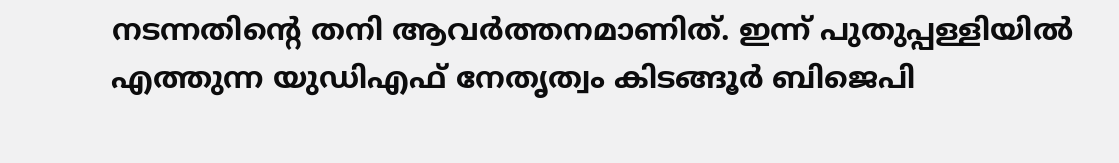നടന്നതിൻ്റെ തനി ആവർത്തനമാണിത്. ഇന്ന് പുതുപ്പള്ളിയിൽ എത്തുന്ന യുഡിഎഫ് നേതൃത്വം കിടങ്ങൂർ ബിജെപി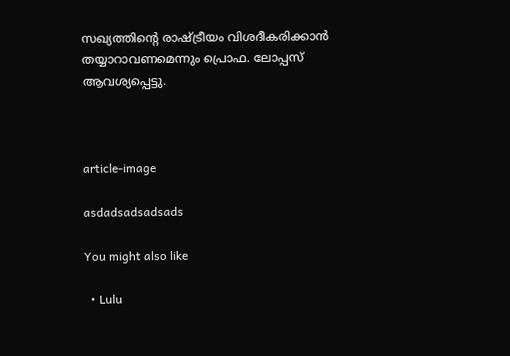സഖ്യത്തിൻ്റെ രാഷ്ട്രീയം വിശദീകരിക്കാൻ തയ്യാറാവണമെന്നും പ്രൊഫ. ലോപ്പസ് ആവശ്യപ്പെട്ടു.



article-image

asdadsadsadsads

You might also like

  • Lulu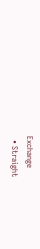Exchange
  • Straight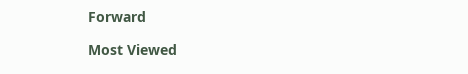Forward

Most Viewed